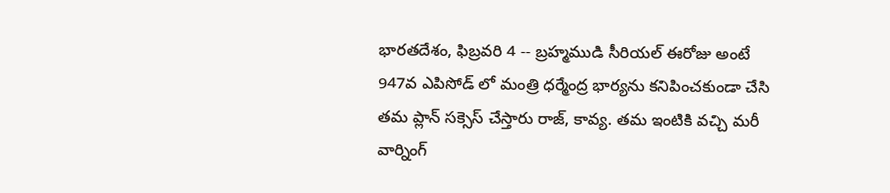భారతదేశం, ఫిబ్రవరి 4 -- బ్రహ్మముడి సీరియల్ ఈరోజు అంటే 947వ ఎపిసోడ్ లో మంత్రి ధర్మేంద్ర భార్యను కనిపించకుండా చేసి తమ ప్లాన్ సక్సెస్ చేస్తారు రాజ్, కావ్య. తమ ఇంటికి వచ్చి మరీ వార్నింగ్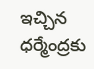ఇచ్చిన ధర్మేంద్రకు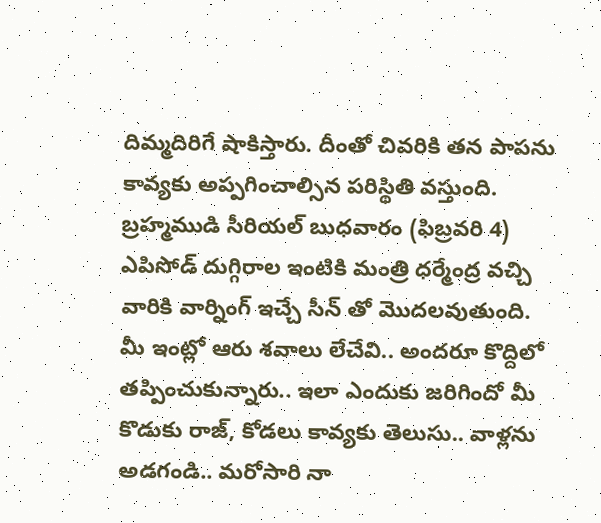దిమ్మదిరిగే షాకిస్తారు. దీంతో చివరికి తన పాపను కావ్యకు అప్పగించాల్సిన పరిస్థితి వస్తుంది.
బ్రహ్మముడి సీరియల్ బుధవారం (ఫిబ్రవరి 4) ఎపిసోడ్ దుగ్గిరాల ఇంటికి మంత్రి ధర్మేంద్ర వచ్చి వారికి వార్నింగ్ ఇచ్చే సీన్ తో మొదలవుతుంది. మీ ఇంట్లో ఆరు శవాలు లేచేవి.. అందరూ కొద్దిలో తప్పించుకున్నారు.. ఇలా ఎందుకు జరిగిందో మీ కొడుకు రాజ్, కోడలు కావ్యకు తెలుసు.. వాళ్లను అడగండి.. మరోసారి నా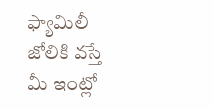ఫ్యామిలీ జోలికి వస్తే మీ ఇంట్లో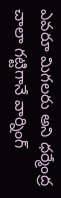ఎవరూ మిగలరు అని ధర్మేంద్ర చాలా గట్టిగానే వార్నింగ్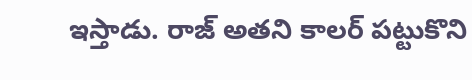ఇస్తాడు. రాజ్ అతని కాలర్ పట్టుకొని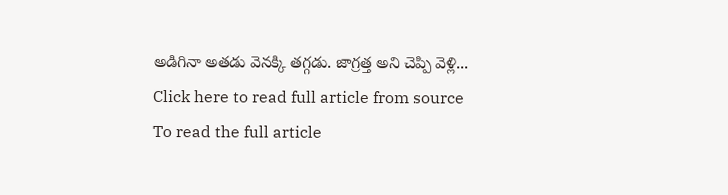అడిగినా అతడు వెనక్కి తగ్గడు. జాగ్రత్త అని చెప్పి వెళ్లి...
Click here to read full article from source
To read the full article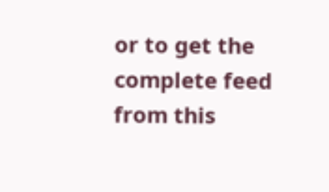or to get the complete feed from this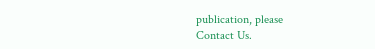publication, please
Contact Us.